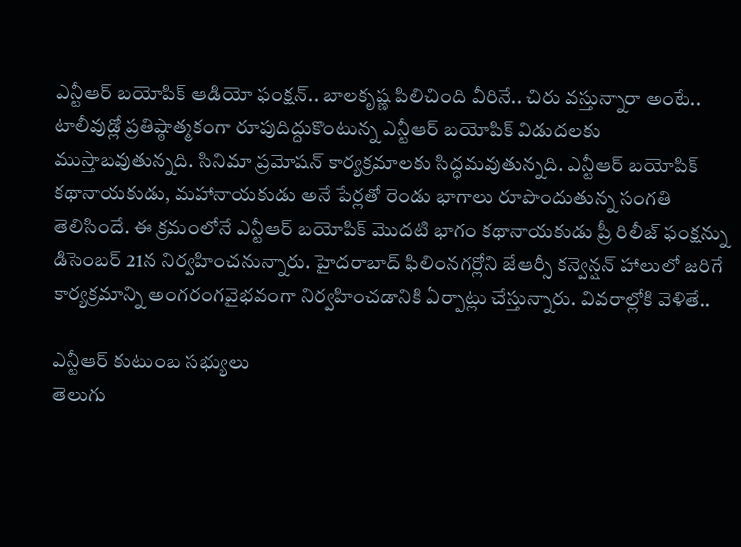ఎన్టీఆర్ బయోపిక్ ఆడియో ఫంక్షన్.. బాలకృష్ణ పిలిచింది వీరినే.. చిరు వస్తున్నారా అంటే..
టాలీవుడ్లో ప్రతిష్ఠాత్మకంగా రూపుదిద్దుకొంటున్న ఎన్టీఆర్ బయోపిక్ విడుదలకు ముస్తాబవుతున్నది. సినిమా ప్రమోషన్ కార్యక్రమాలకు సిద్ధమవుతున్నది. ఎన్టీఆర్ బయోపిక్ కథానాయకుడు, మహానాయకుడు అనే పేర్లతో రెండు భాగాలు రూపొందుతున్న సంగతి తెలిసిందే. ఈ క్రమంలోనే ఎన్టీఆర్ బయోపిక్ మొదటి భాగం కథానాయకుడు ప్రీ రిలీజ్ ఫంక్షన్ను డిసెంబర్ 21న నిర్వహించనున్నారు. హైదరాబాద్ ఫిలింనగర్లోని జేఆర్సీ కన్వెన్షన్ హాలులో జరిగే కార్యక్రమాన్ని అంగరంగవైభవంగా నిర్వహించడానికి ఏర్పాట్లు చేస్తున్నారు. వివరాల్లోకి వెళితే..

ఎన్టీఆర్ కుటుంబ సభ్యులు
తెలుగు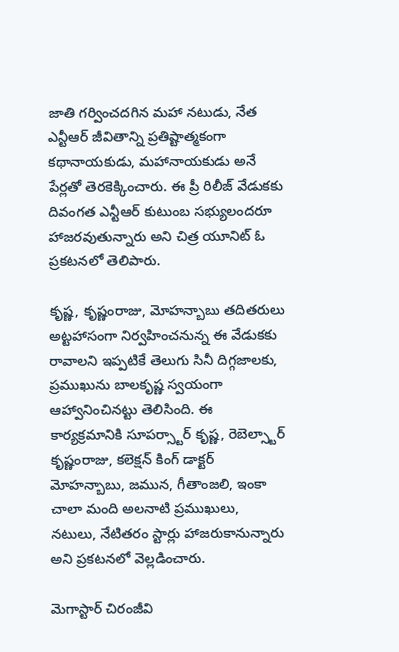జాతి గర్వించదగిన మహా నటుడు, నేత ఎన్టీఆర్ జీవితాన్ని ప్రతిష్టాత్మకంగా కథానాయకుడు, మహానాయకుడు అనే పేర్లతో తెరకెక్కించారు. ఈ ప్రీ రిలీజ్ వేడుకకు దివంగత ఎన్టీఆర్ కుటుంబ సభ్యులందరూ హాజరవుతున్నారు అని చిత్ర యూనిట్ ఓ ప్రకటనలో తెలిపారు.

కృష్ణ, కృష్ణంరాజు, మోహన్బాబు తదితరులు
అట్టహాసంగా నిర్వహించనున్న ఈ వేడుకకు రావాలని ఇప్పటికే తెలుగు సినీ దిగ్గజాలకు, ప్రముఖును బాలకృష్ణ స్వయంగా ఆహ్వానించినట్టు తెలిసింది. ఈ కార్యక్రమానికి సూపర్స్టార్ కృష్ణ, రెబెల్స్టార్ కృష్ణంరాజు, కలెక్షన్ కింగ్ డాక్టర్ మోహన్బాబు, జమున, గీతాంజలి, ఇంకా చాలా మంది అలనాటి ప్రముఖులు, నటులు, నేటితరం స్టార్లు హాజరుకానున్నారు అని ప్రకటనలో వెల్లడించారు.

మెగాస్టార్ చిరంజీవి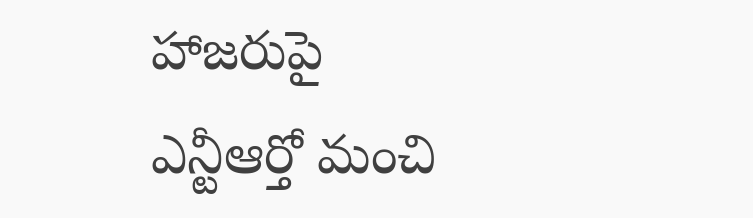హాజరుపై
ఎన్టీఆర్తో మంచి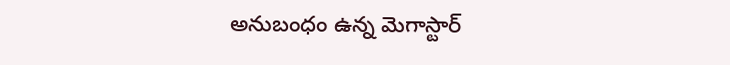అనుబంధం ఉన్న మెగాస్టార్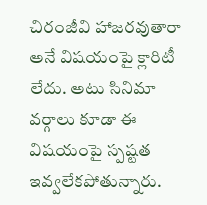చిరంజీవి హాజరవుతారా అనే విషయంపై క్లారిటీ లేదు. అటు సినిమా వర్గాలు కూడా ఈ విషయంపై స్పష్టత ఇవ్వలేకపోతున్నారు.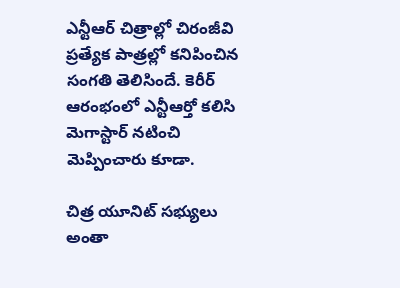ఎన్టీఆర్ చిత్రాల్లో చిరంజీవి ప్రత్యేక పాత్రల్లో కనిపించిన సంగతి తెలిసిందే. కెరీర్ ఆరంభంలో ఎన్టీఆర్తో కలిసి మెగాస్టార్ నటించి మెప్పించారు కూడా.

చిత్ర యూనిట్ సభ్యులు అంతా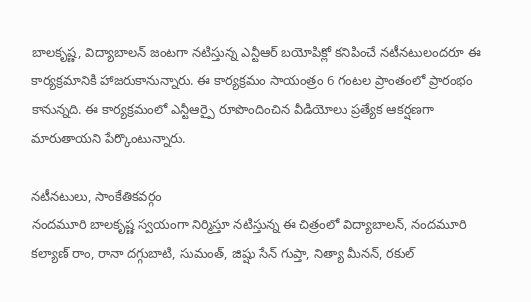బాలకృష్ణ, విద్యాబాలన్ జంటగా నటిస్తున్న ఎన్టీఆర్ బయోపిక్లో కనిపించే నటీనటులందరూ ఈ కార్యక్రమానికి హాజరుకానున్నారు. ఈ కార్యక్రమం సాయంత్రం 6 గంటల ప్రాంతంలో ప్రారంభం కానున్నది. ఈ కార్యక్రమంలో ఎన్టీఆర్పై రూపొందించిన వీడియోలు ప్రత్యేక ఆకర్షణగా మారుతాయని పేర్కొంటున్నారు.

నటీనటులు, సాంకేతికవర్గం
నందమూరి బాలకృష్ణ స్వయంగా నిర్మిస్తూ నటిస్తున్న ఈ చిత్రంలో విద్యాబాలన్, నందమూరి కల్యాణ్ రాం, రానా దగ్గుబాటి, సుమంత్, జిష్షు సేన్ గుప్తా, నిత్యా మీనన్, రకుల్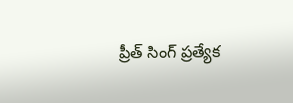ప్రీత్ సింగ్ ప్రత్యేక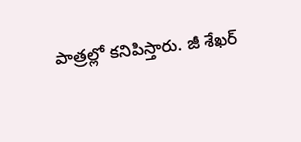పాత్రల్లో కనిపిస్తారు. జీ శేఖర్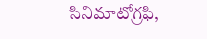సినిమాటోగ్రఫి,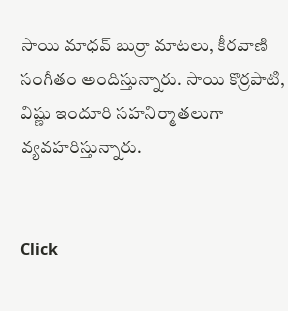సాయి మాధవ్ బుర్రా మాటలు, కీరవాణి సంగీతం అందిస్తున్నారు. సాయి కొర్రపాటి, విష్ణు ఇందూరి సహనిర్మాతలుగా వ్యవహరిస్తున్నారు.


Click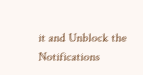it and Unblock the Notifications